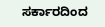ಸರ್ಕಾರದಿಂದ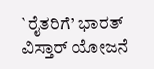`ರೈತರಿಗೆ’ ಭಾರತ್ ವಿಸ್ತಾರ್ ಯೋಜನೆ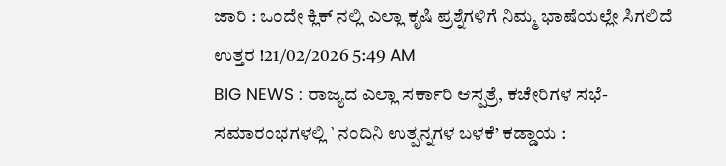ಜಾರಿ : ಒಂದೇ ಕ್ಲಿಕ್ ನಲ್ಲಿ ಎಲ್ಲಾ ಕೃಷಿ ಪ್ರಶ್ನೆಗಳಿಗೆ ನಿಮ್ಮ ಭಾಷೆಯಲ್ಲೇ ಸಿಗಲಿದೆ ಉತ್ತರ !21/02/2026 5:49 AM
BIG NEWS : ರಾಜ್ಯದ ಎಲ್ಲಾ ಸರ್ಕಾರಿ ಆಸ್ಪತ್ರೆ, ಕಚೇರಿಗಳ ಸಭೆ-ಸಮಾರಂಭಗಳಲ್ಲಿ `ನಂದಿನಿ ಉತ್ಪನ್ನಗಳ ಬಳಕೆ’ ಕಡ್ಡಾಯ :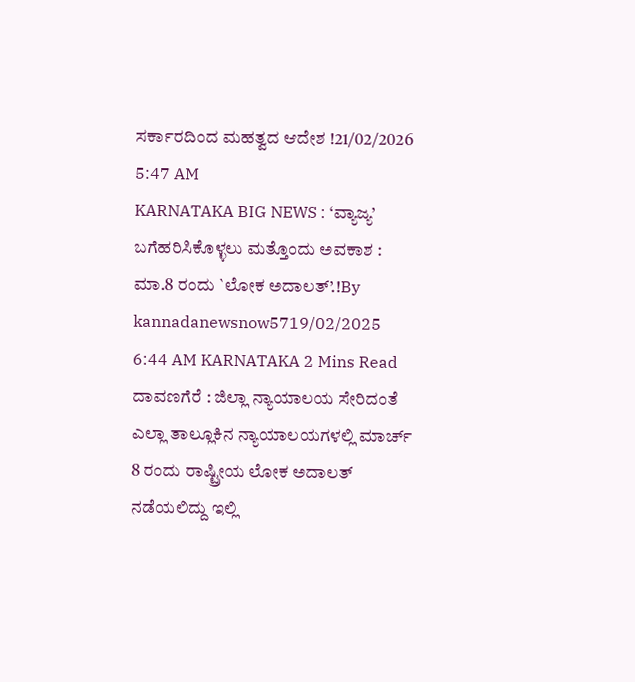ಸರ್ಕಾರದಿಂದ ಮಹತ್ವದ ಆದೇಶ !21/02/2026 5:47 AM
KARNATAKA BIG NEWS : ‘ವ್ಯಾಜ್ಯ’ ಬಗೆಹರಿಸಿಕೊಳ್ಳಲು ಮತ್ತೊಂದು ಅವಕಾಶ : ಮಾ.8 ರಂದು `ಲೋಕ ಅದಾಲತ್’.!By kannadanewsnow5719/02/2025 6:44 AM KARNATAKA 2 Mins Read ದಾವಣಗೆರೆ : ಜಿಲ್ಲಾ ನ್ಯಾಯಾಲಯ ಸೇರಿದಂತೆ ಎಲ್ಲಾ ತಾಲ್ಲೂಕಿನ ನ್ಯಾಯಾಲಯಗಳಲ್ಲಿ ಮಾರ್ಚ್ 8 ರಂದು ರಾಷ್ಟ್ರೀಯ ಲೋಕ ಅದಾಲತ್ ನಡೆಯಲಿದ್ದು ಇಲ್ಲಿ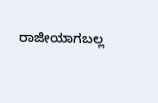ರಾಜೀಯಾಗಬಲ್ಲ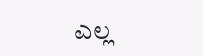ಎಲ್ಲ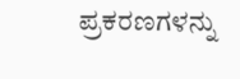ಪ್ರಕರಣಗಳನ್ನು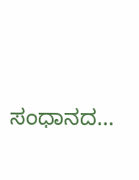ಸಂಧಾನದ…